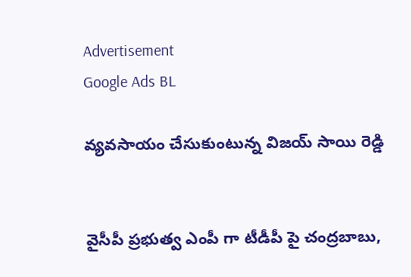Advertisement
Google Ads BL

వ్యవసాయం చేసుకుంటున్న విజయ్ సాయి రెడ్డి


వైసీపీ ప్రభుత్వ ఎంపీ గా టీడీపీ పై చంద్రబాబు,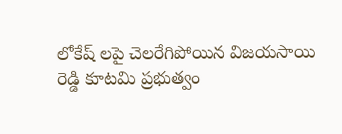లోకేష్ లపై చెలరేగిపోయిన విజయసాయి రెడ్డి కూటమి ప్రభుత్వం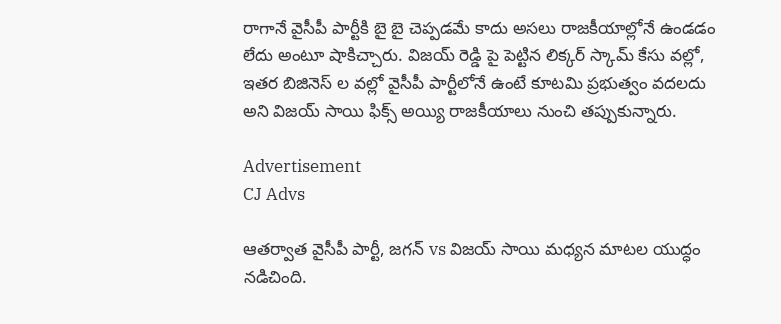రాగానే వైసీపీ పార్టీకి బై బై చెప్పడమే కాదు అసలు రాజకీయాల్లోనే ఉండడం లేదు అంటూ షాకిచ్చారు. విజయ్ రెడ్డి పై పెట్టిన లిక్కర్ స్కామ్ కేసు వల్లో, ఇతర బిజినెస్ ల వల్లో వైసీపీ పార్టీలోనే ఉంటే కూటమి ప్రభుత్వం వదలదు అని విజయ్ సాయి ఫిక్స్ అయ్యి రాజకీయాలు నుంచి తప్పుకున్నారు.

Advertisement
CJ Advs

ఆతర్వాత వైసీపీ పార్టీ, జగన్ vs విజయ్ సాయి మధ్యన మాటల యుద్ధం నడిచింది.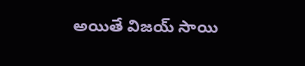అయితే విజయ్ సాయి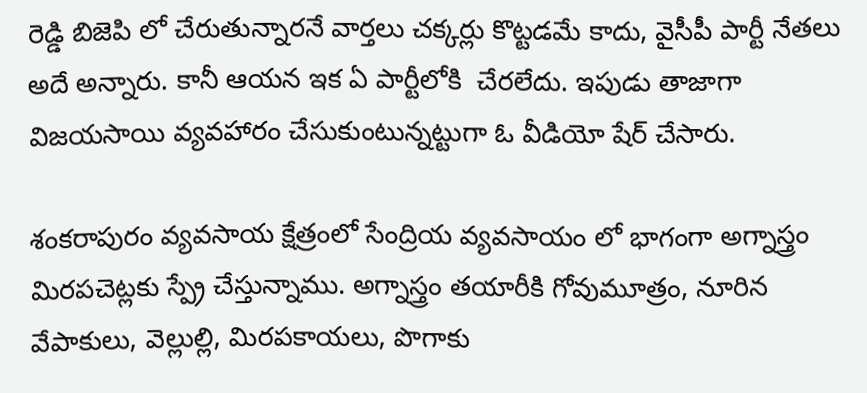రెడ్డి బిజెపి లో చేరుతున్నారనే వార్తలు చక్కర్లు కొట్టడమే కాదు, వైసీపీ పార్టీ నేతలు అదే అన్నారు. కానీ ఆయన ఇక ఏ పార్టీలోకి  చేరలేదు. ఇపుడు తాజాగా విజయసాయి వ్యవహారం చేసుకుంటున్నట్టుగా ఓ వీడియో షేర్ చేసారు.

శంకరాపురం వ్యవసాయ క్షేత్రంలో సేంద్రియ వ్యవసాయం లో భాగంగా అగ్నాస్త్రం మిరపచెట్లకు స్ప్రే చేస్తున్నాము. అగ్నాస్త్రం తయారీకి గోవుమూత్రం, నూరిన వేపాకులు, వెల్లుల్లి, మిరపకాయలు, పొగాకు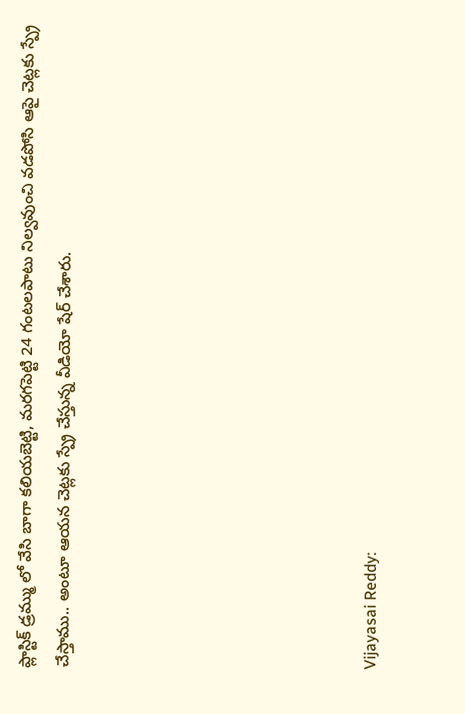ప్లాస్టిక్ డ్రమ్ము లో వేసి బాగా కలియబెట్టి, మరగపెట్టి 24 గంటలపాటు నిల్వవుంచి వడపోసి ఆపై చెట్లకు స్ప్రే చేస్తాము.. అంటూ ఆయన చెట్లకు స్ప్రే చేస్తున్న వీడియో షేర్ చేశారు.







Vijayasai Reddy: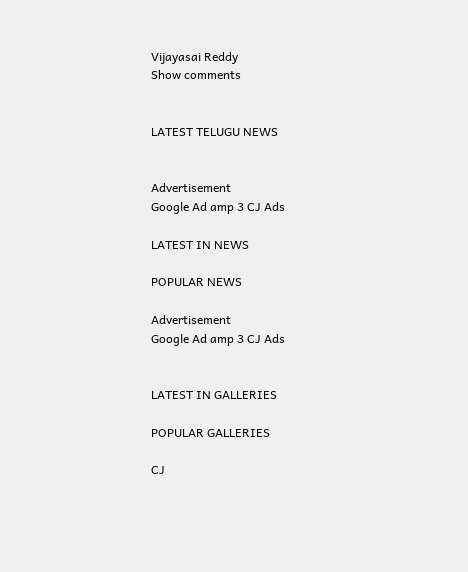Vijayasai Reddy
Show comments


LATEST TELUGU NEWS


Advertisement
Google Ad amp 3 CJ Ads

LATEST IN NEWS

POPULAR NEWS

Advertisement
Google Ad amp 3 CJ Ads


LATEST IN GALLERIES

POPULAR GALLERIES

CJ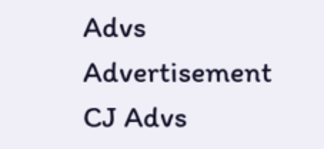Advs
Advertisement
CJ Advs